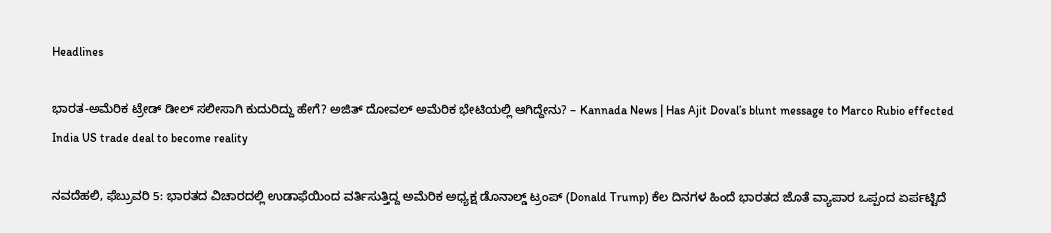Headlines

ಭಾರತ-ಅಮೆರಿಕ ಟ್ರೇಡ್ ಡೀಲ್ ಸಲೀಸಾಗಿ ಕುದುರಿದ್ದು ಹೇಗೆ? ಅಜಿತ್ ದೋವಲ್ ಅಮೆರಿಕ ಭೇಟಿಯಲ್ಲಿ ಆಗಿದ್ದೇನು? – Kannada News | Has Ajit Doval’s blunt message to Marco Rubio effected India US trade deal to become reality

ನವದೆಹಲಿ, ಫೆಬ್ರುವರಿ 5: ಭಾರತದ ವಿಚಾರದಲ್ಲಿ ಉಡಾಫೆಯಿಂದ ವರ್ತಿಸುತ್ತಿದ್ದ ಅಮೆರಿಕ ಅಧ್ಯಕ್ಷ ಡೊನಾಲ್ಡ್ ಟ್ರಂಪ್ (Donald Trump) ಕೆಲ ದಿನಗಳ ಹಿಂದೆ ಭಾರತದ ಜೊತೆ ವ್ಯಾಪಾರ ಒಪ್ಪಂದ ಏರ್ಪಟ್ಟಿದೆ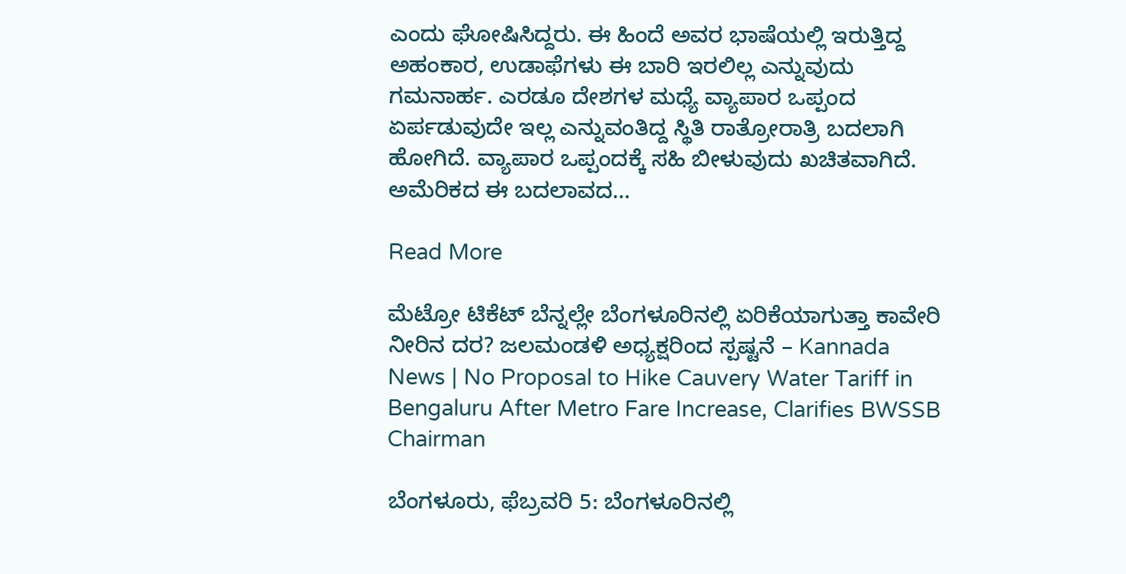ಎಂದು ಘೋಷಿಸಿದ್ದರು. ಈ ಹಿಂದೆ ಅವರ ಭಾಷೆಯಲ್ಲಿ ಇರುತ್ತಿದ್ದ ಅಹಂಕಾರ, ಉಡಾಫೆಗಳು ಈ ಬಾರಿ ಇರಲಿಲ್ಲ ಎನ್ನುವುದು ಗಮನಾರ್ಹ. ಎರಡೂ ದೇಶಗಳ ಮಧ್ಯೆ ವ್ಯಾಪಾರ ಒಪ್ಪಂದ ಏರ್ಪಡುವುದೇ ಇಲ್ಲ ಎನ್ನುವಂತಿದ್ದ ಸ್ಥಿತಿ ರಾತ್ರೋರಾತ್ರಿ ಬದಲಾಗಿ ಹೋಗಿದೆ. ವ್ಯಾಪಾರ ಒಪ್ಪಂದಕ್ಕೆ ಸಹಿ ಬೀಳುವುದು ಖಚಿತವಾಗಿದೆ. ಅಮೆರಿಕದ ಈ ಬದಲಾವದ…

Read More

ಮೆಟ್ರೋ ಟಿಕೆಟ್ ಬೆನ್ನಲ್ಲೇ ಬೆಂಗಳೂರಿನಲ್ಲಿ ಏರಿಕೆಯಾಗುತ್ತಾ ಕಾವೇರಿ ನೀರಿನ ದರ? ಜಲಮಂಡಳಿ ಅಧ್ಯಕ್ಷರಿಂದ ಸ್ಪಷ್ಟನೆ – Kannada News | No Proposal to Hike Cauvery Water Tariff in Bengaluru After Metro Fare Increase, Clarifies BWSSB Chairman

ಬೆಂಗಳೂರು, ಫೆಬ್ರವರಿ 5: ಬೆಂಗಳೂರಿನಲ್ಲಿ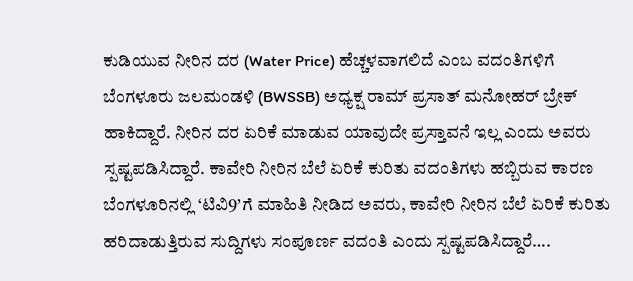ಕುಡಿಯುವ ನೀರಿನ ದರ (Water Price) ಹೆಚ್ಚಳವಾಗಲಿದೆ ಎಂಬ ವದಂತಿಗಳಿಗೆ ಬೆಂಗಳೂರು ಜಲಮಂಡಳಿ (BWSSB) ಅಧ್ಯಕ್ಷ ರಾಮ್ ಪ್ರಸಾತ್ ಮನೋಹರ್ ಬ್ರೇಕ್ ಹಾಕಿದ್ದಾರೆ. ನೀರಿನ ದರ ಏರಿಕೆ ಮಾಡುವ ಯಾವುದೇ ಪ್ರಸ್ತಾವನೆ ಇಲ್ಲ ಎಂದು ಅವರು ಸ್ಪಷ್ಟಪಡಿಸಿದ್ದಾರೆ. ಕಾವೇರಿ ನೀರಿನ ಬೆಲೆ ಏರಿಕೆ ಕುರಿತು ವದಂತಿಗಳು ಹಬ್ಬಿರುವ ಕಾರಣ ಬೆಂಗಳೂರಿನಲ್ಲಿ ‘ಟಿವಿ9’ಗೆ ಮಾಹಿತಿ ನೀಡಿದ ಅವರು, ಕಾವೇರಿ ನೀರಿನ ಬೆಲೆ ಏರಿಕೆ ಕುರಿತು ಹರಿದಾಡುತ್ತಿರುವ ಸುದ್ದಿಗಳು ಸಂಪೂರ್ಣ ವದಂತಿ ಎಂದು ಸ್ಪಷ್ಟಪಡಿಸಿದ್ದಾರೆ….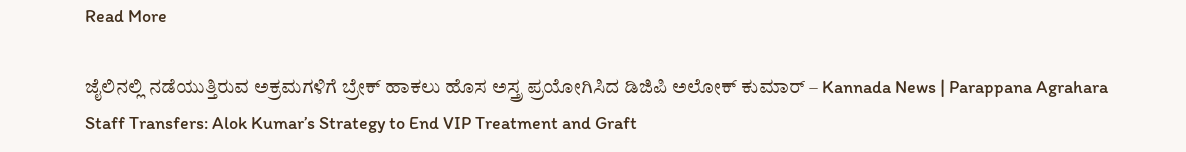Read More

ಜೈಲಿನಲ್ಲಿ ನಡೆಯುತ್ತಿರುವ ಅಕ್ರಮಗಳಿಗೆ ಬ್ರೇಕ್ ಹಾಕಲು ಹೊಸ ಅಸ್ತ್ರ ಪ್ರಯೋಗಿಸಿದ ಡಿಜಿಪಿ ಅಲೋಕ್ ಕುಮಾರ್ – Kannada News | Parappana Agrahara Staff Transfers: Alok Kumar’s Strategy to End VIP Treatment and Graft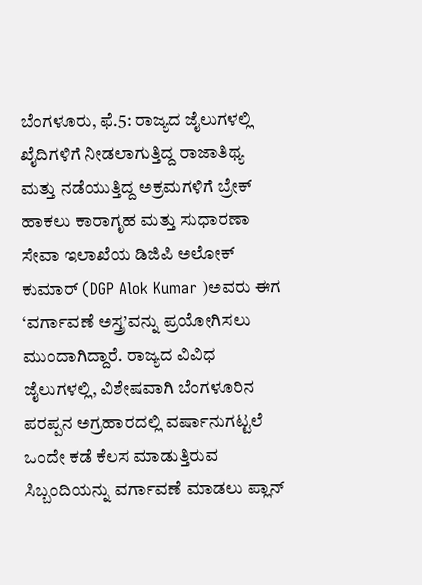ಬೆಂಗಳೂರು, ಫೆ.5: ರಾಜ್ಯದ ಜೈಲುಗಳಲ್ಲಿ ಖೈದಿಗಳಿಗೆ ನೀಡಲಾಗುತ್ತಿದ್ದ ರಾಜಾತಿಥ್ಯ ಮತ್ತು ನಡೆಯುತ್ತಿದ್ದ ಅಕ್ರಮಗಳಿಗೆ ಬ್ರೇಕ್ ಹಾಕಲು ಕಾರಾಗೃಹ ಮತ್ತು ಸುಧಾರಣಾ ಸೇವಾ ಇಲಾಖೆಯ ಡಿಜಿಪಿ ಅಲೋಕ್ ಕುಮಾರ್ (DGP Alok Kumar )ಅವರು ಈಗ ‘ವರ್ಗಾವಣೆ ಅಸ್ತ್ರ’ವನ್ನು ಪ್ರಯೋಗಿಸಲು ಮುಂದಾಗಿದ್ದಾರೆ. ರಾಜ್ಯದ ವಿವಿಧ ಜೈಲುಗಳಲ್ಲಿ, ವಿಶೇಷವಾಗಿ ಬೆಂಗಳೂರಿನ ಪರಪ್ಪನ ಅಗ್ರಹಾರದಲ್ಲಿ ವರ್ಷಾನುಗಟ್ಟಲೆ ಒಂದೇ ಕಡೆ ಕೆಲಸ ಮಾಡುತ್ತಿರುವ ಸಿಬ್ಬಂದಿಯನ್ನು ವರ್ಗಾವಣೆ ಮಾಡಲು ಪ್ಲಾನ್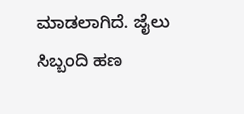ಮಾಡಲಾಗಿದೆ. ಜೈಲು ಸಿಬ್ಬಂದಿ ಹಣ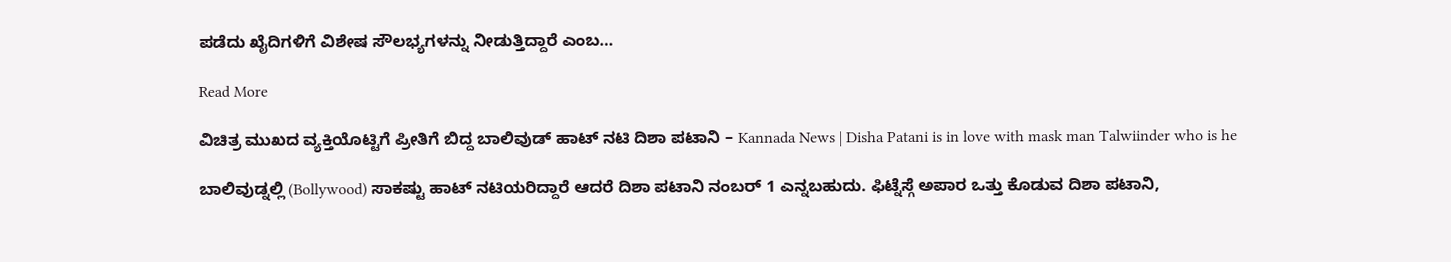ಪಡೆದು ಖೈದಿಗಳಿಗೆ ವಿಶೇಷ ಸೌಲಭ್ಯಗಳನ್ನು ನೀಡುತ್ತಿದ್ದಾರೆ ಎಂಬ…

Read More

ವಿಚಿತ್ರ ಮುಖದ ವ್ಯಕ್ತಿಯೊಟ್ಟಿಗೆ ಪ್ರೀತಿಗೆ ಬಿದ್ದ ಬಾಲಿವುಡ್ ಹಾಟ್ ನಟಿ ದಿಶಾ ಪಟಾನಿ – Kannada News | Disha Patani is in love with mask man Talwiinder who is he

ಬಾಲಿವುಡ್ನಲ್ಲಿ (Bollywood) ಸಾಕಷ್ಟು ಹಾಟ್ ನಟಿಯರಿದ್ದಾರೆ ಆದರೆ ದಿಶಾ ಪಟಾನಿ ನಂಬರ್ 1 ಎನ್ನಬಹುದು. ಫಿಟ್ನೆಸ್ಗೆ ಅಪಾರ ಒತ್ತು ಕೊಡುವ ದಿಶಾ ಪಟಾನಿ,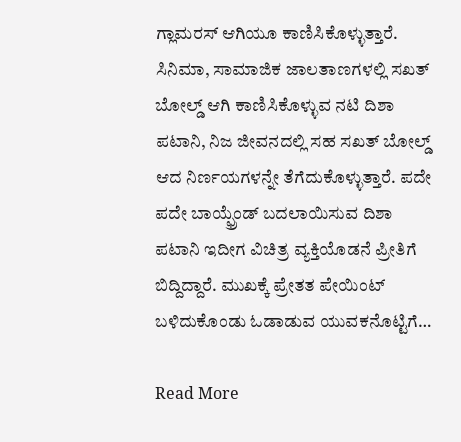ಗ್ಲಾಮರಸ್ ಆಗಿಯೂ ಕಾಣಿಸಿಕೊಳ್ಳುತ್ತಾರೆ. ಸಿನಿಮಾ, ಸಾಮಾಜಿಕ ಜಾಲತಾಣಗಳಲ್ಲಿ ಸಖತ್ ಬೋಲ್ಡ್ ಆಗಿ ಕಾಣಿಸಿಕೊಳ್ಳುವ ನಟಿ ದಿಶಾ ಪಟಾನಿ, ನಿಜ ಜೀವನದಲ್ಲಿ ಸಹ ಸಖತ್ ಬೋಲ್ಡ್ ಆದ ನಿರ್ಣಯಗಳನ್ನೇ ತೆಗೆದುಕೊಳ್ಳುತ್ತಾರೆ. ಪದೇ ಪದೇ ಬಾಯ್ಫ್ರೆಂಡ್ ಬದಲಾಯಿಸುವ ದಿಶಾ ಪಟಾನಿ ಇದೀಗ ವಿಚಿತ್ರ ವ್ಯಕ್ತಿಯೊಡನೆ ಪ್ರೀತಿಗೆ ಬಿದ್ದಿದ್ದಾರೆ. ಮುಖಕ್ಕೆ ಪ್ರೇತತ ಪೇಯಿಂಟ್ ಬಳಿದುಕೊಂಡು ಓಡಾಡುವ ಯುವಕನೊಟ್ಟಿಗೆ…

Read More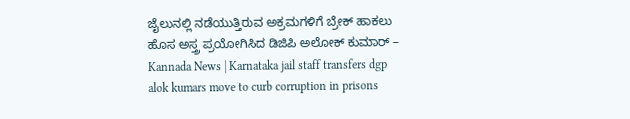ಜೈಲುನಲ್ಲಿ ನಡೆಯುತ್ತಿರುವ ಅಕ್ರಮಗಳಿಗೆ ಬ್ರೇಕ್ ಹಾಕಲು ಹೊಸ ಅಸ್ತ್ರ ಪ್ರಯೋಗಿಸಿದ ಡಿಜಿಪಿ ಅಲೋಕ್ ಕುಮಾರ್ – Kannada News | Karnataka jail staff transfers dgp alok kumars move to curb corruption in prisons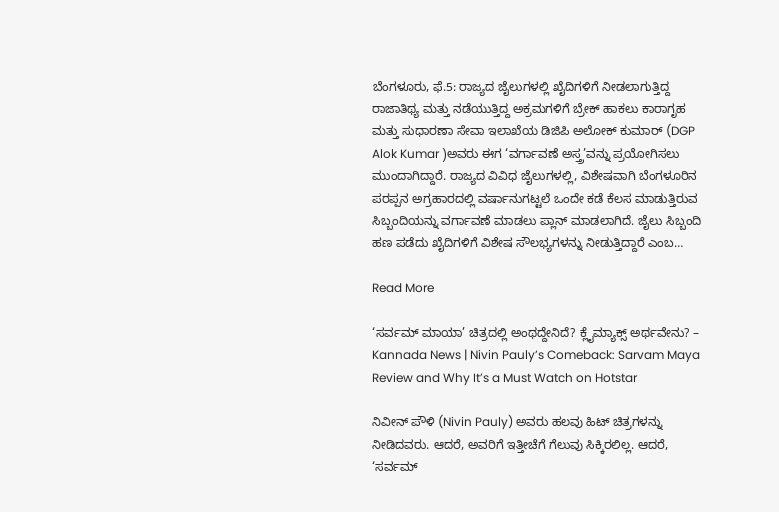ಬೆಂಗಳೂರು, ಫೆ.5: ರಾಜ್ಯದ ಜೈಲುಗಳಲ್ಲಿ ಖೈದಿಗಳಿಗೆ ನೀಡಲಾಗುತ್ತಿದ್ದ ರಾಜಾತಿಥ್ಯ ಮತ್ತು ನಡೆಯುತ್ತಿದ್ದ ಅಕ್ರಮಗಳಿಗೆ ಬ್ರೇಕ್ ಹಾಕಲು ಕಾರಾಗೃಹ ಮತ್ತು ಸುಧಾರಣಾ ಸೇವಾ ಇಲಾಖೆಯ ಡಿಜಿಪಿ ಅಲೋಕ್ ಕುಮಾರ್ (DGP Alok Kumar )ಅವರು ಈಗ ‘ವರ್ಗಾವಣೆ ಅಸ್ತ್ರ’ವನ್ನು ಪ್ರಯೋಗಿಸಲು ಮುಂದಾಗಿದ್ದಾರೆ. ರಾಜ್ಯದ ವಿವಿಧ ಜೈಲುಗಳಲ್ಲಿ, ವಿಶೇಷವಾಗಿ ಬೆಂಗಳೂರಿನ ಪರಪ್ಪನ ಅಗ್ರಹಾರದಲ್ಲಿ ವರ್ಷಾನುಗಟ್ಟಲೆ ಒಂದೇ ಕಡೆ ಕೆಲಸ ಮಾಡುತ್ತಿರುವ ಸಿಬ್ಬಂದಿಯನ್ನು ವರ್ಗಾವಣೆ ಮಾಡಲು ಪ್ಲಾನ್ ಮಾಡಲಾಗಿದೆ. ಜೈಲು ಸಿಬ್ಬಂದಿ ಹಣ ಪಡೆದು ಖೈದಿಗಳಿಗೆ ವಿಶೇಷ ಸೌಲಭ್ಯಗಳನ್ನು ನೀಡುತ್ತಿದ್ದಾರೆ ಎಂಬ…

Read More

‘ಸರ್ವಮ್ ಮಾಯಾ’ ಚಿತ್ರದಲ್ಲಿ ಅಂಥದ್ದೇನಿದೆ? ಕ್ಲೈಮ್ಯಾಕ್ಸ್ ಅರ್ಥವೇನು? – Kannada News | Nivin Pauly’s Comeback: Sarvam Maya Review and Why It’s a Must Watch on Hotstar

ನಿವೀನ್ ಪೌಳಿ (Nivin Pauly) ಅವರು ಹಲವು ಹಿಟ್ ಚಿತ್ರಗಳನ್ನು ನೀಡಿದವರು. ಆದರೆ, ಅವರಿಗೆ ಇತ್ತೀಚೆಗೆ ಗೆಲುವು ಸಿಕ್ಕಿರಲಿಲ್ಲ. ಆದರೆ, ‘ಸರ್ವಮ್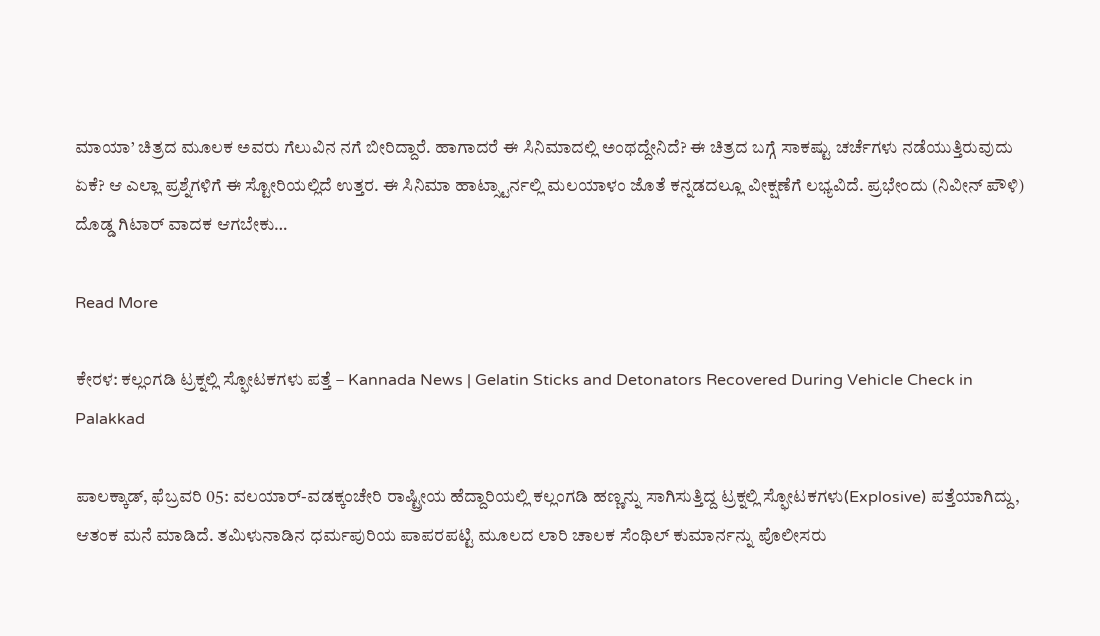ಮಾಯಾ’ ಚಿತ್ರದ ಮೂಲಕ ಅವರು ಗೆಲುವಿನ ನಗೆ ಬೀರಿದ್ದಾರೆ. ಹಾಗಾದರೆ ಈ ಸಿನಿಮಾದಲ್ಲಿ ಅಂಥದ್ದೇನಿದೆ? ಈ ಚಿತ್ರದ ಬಗ್ಗೆ ಸಾಕಷ್ಟು ಚರ್ಚೆಗಳು ನಡೆಯುತ್ತಿರುವುದು ಏಕೆ? ಆ ಎಲ್ಲಾ ಪ್ರಶ್ನೆಗಳಿಗೆ ಈ ಸ್ಟೋರಿಯಲ್ಲಿದೆ ಉತ್ತರ. ಈ ಸಿನಿಮಾ ಹಾಟ್ಸ್ಟಾರ್ನಲ್ಲಿ ಮಲಯಾಳಂ ಜೊತೆ ಕನ್ನಡದಲ್ಲೂ ವೀಕ್ಷಣೆಗೆ ಲಭ್ಯವಿದೆ. ಪ್ರಭೇಂದು (ನಿವೀನ್ ಪೌಳಿ) ದೊಡ್ಡ ಗಿಟಾರ್ ವಾದಕ ಆಗಬೇಕು…

Read More

ಕೇರಳ: ಕಲ್ಲಂಗಡಿ ಟ್ರಕ್ನಲ್ಲಿ ಸ್ಫೋಟಕಗಳು ಪತ್ತೆ – Kannada News | Gelatin Sticks and Detonators Recovered During Vehicle Check in Palakkad

ಪಾಲಕ್ಕಾಡ್, ಫೆಬ್ರವರಿ 05: ವಲಯಾರ್-ವಡಕ್ಕಂಚೇರಿ ರಾಷ್ಟ್ರೀಯ ಹೆದ್ದಾರಿಯಲ್ಲಿ ಕಲ್ಲಂಗಡಿ ಹಣ್ಣನ್ನು ಸಾಗಿಸುತ್ತಿದ್ದ ಟ್ರಕ್ನಲ್ಲಿ ಸ್ಫೋಟಕಗಳು(Explosive) ಪತ್ತೆಯಾಗಿದ್ದು, ಆತಂಕ ಮನೆ ಮಾಡಿದೆ. ತಮಿಳುನಾಡಿನ ಧರ್ಮಪುರಿಯ ಪಾಪರಪಟ್ಟಿ ಮೂಲದ ಲಾರಿ ಚಾಲಕ ಸೆಂಥಿಲ್ ಕುಮಾರ್ನನ್ನು ಪೊಲೀಸರು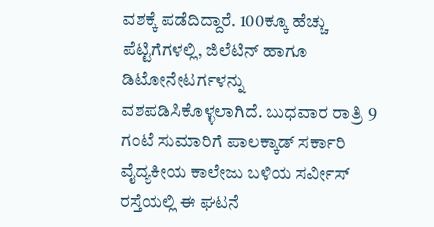ವಶಕ್ಕೆ ಪಡೆದಿದ್ದಾರೆ. 100ಕ್ಕೂ ಹೆಚ್ಚು ಪೆಟ್ಟಿಗೆಗಳಲ್ಲಿ, ಜಿಲೆಟಿನ್ ಹಾಗೂ ಡಿಟೋನೇಟರ್ಗಳನ್ನು ವಶಪಡಿಸಿಕೊಳ್ಳಲಾಗಿದೆ. ಬುಧವಾರ ರಾತ್ರಿ 9 ಗಂಟೆ ಸುಮಾರಿಗೆ ಪಾಲಕ್ಕಾಡ್ ಸರ್ಕಾರಿ ವೈದ್ಯಕೀಯ ಕಾಲೇಜು ಬಳಿಯ ಸರ್ವೀಸ್ ರಸ್ತೆಯಲ್ಲಿ ಈ ಘಟನೆ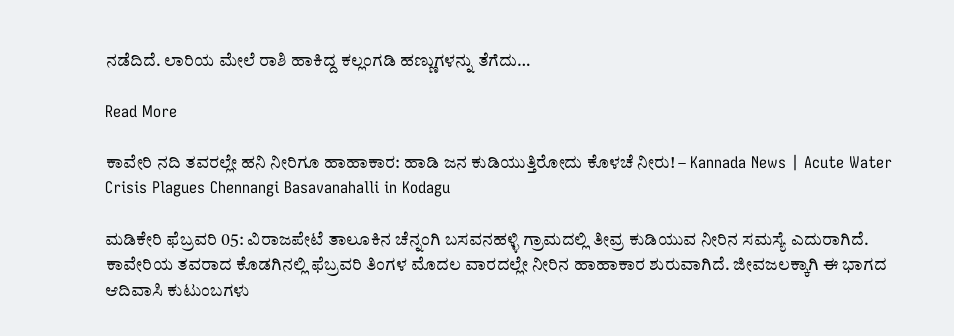ನಡೆದಿದೆ. ಲಾರಿಯ ಮೇಲೆ ರಾಶಿ ಹಾಕಿದ್ದ ಕಲ್ಲಂಗಡಿ ಹಣ್ಣುಗಳನ್ನು ತೆಗೆದು…

Read More

ಕಾವೇರಿ ನದಿ ತವರಲ್ಲೇ ಹನಿ ನೀರಿಗೂ ಹಾಹಾಕಾರ: ಹಾಡಿ ಜನ ಕುಡಿಯುತ್ತಿರೋದು ಕೊಳಚೆ ನೀರು! – Kannada News | Acute Water Crisis Plagues Chennangi Basavanahalli in Kodagu

ಮಡಿಕೇರಿ ಫೆಬ್ರವರಿ 05: ವಿರಾಜಪೇಟೆ ತಾಲೂಕಿನ ಚೆನ್ನಂಗಿ ಬಸವನಹಳ್ಳಿ ಗ್ರಾಮದಲ್ಲಿ ತೀವ್ರ ಕುಡಿಯುವ ನೀರಿನ ಸಮಸ್ಯೆ ಎದುರಾಗಿದೆ. ಕಾವೇರಿಯ ತವರಾದ ಕೊಡಗಿನಲ್ಲಿ ಫೆಬ್ರವರಿ ತಿಂಗಳ ಮೊದಲ ವಾರದಲ್ಲೇ ನೀರಿನ ಹಾಹಾಕಾರ ಶುರುವಾಗಿದೆ. ಜೀವಜಲಕ್ಕಾಗಿ ಈ ಭಾಗದ ಆದಿವಾಸಿ ಕುಟುಂಬಗಳು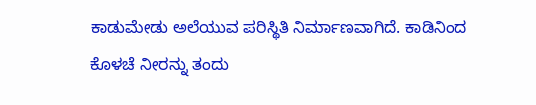ಕಾಡುಮೇಡು ಅಲೆಯುವ ಪರಿಸ್ಥಿತಿ ನಿರ್ಮಾಣವಾಗಿದೆ. ಕಾಡಿನಿಂದ ಕೊಳಚೆ ನೀರನ್ನು ತಂದು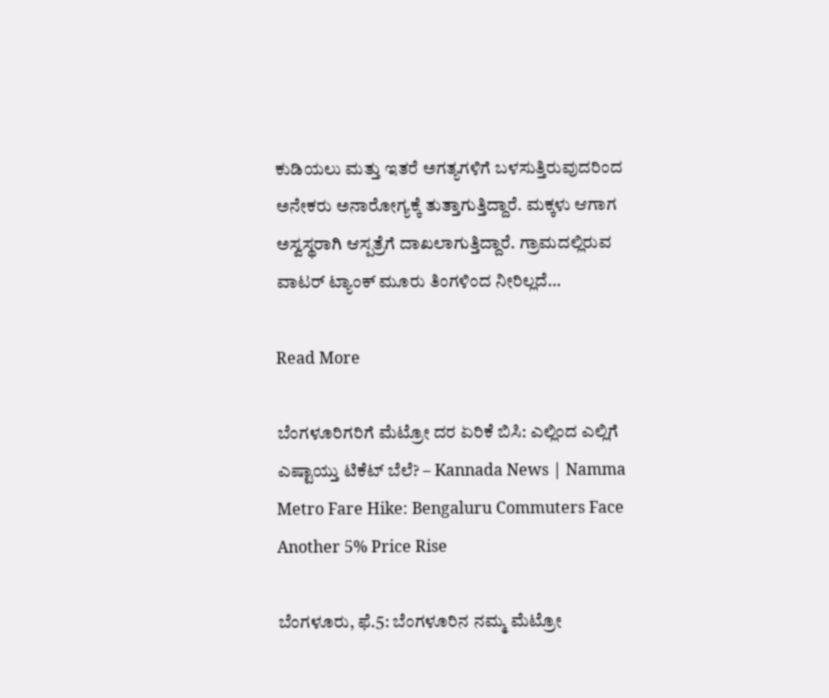ಕುಡಿಯಲು ಮತ್ತು ಇತರೆ ಅಗತ್ಯಗಳಿಗೆ ಬಳಸುತ್ತಿರುವುದರಿಂದ ಅನೇಕರು ಅನಾರೋಗ್ಯಕ್ಕೆ ತುತ್ತಾಗುತ್ತಿದ್ದಾರೆ. ಮಕ್ಕಳು ಆಗಾಗ ಅಸ್ವಸ್ಥರಾಗಿ ಆಸ್ಪತ್ರೆಗೆ ದಾಖಲಾಗುತ್ತಿದ್ದಾರೆ. ಗ್ರಾಮದಲ್ಲಿರುವ ವಾಟರ್ ಟ್ಯಾಂಕ್ ಮೂರು ತಿಂಗಳಿಂದ ನೀರಿಲ್ಲದೆ…

Read More

ಬೆಂಗಳೂರಿಗರಿಗೆ ಮೆಟ್ರೋ ದರ ಏರಿಕೆ ಬಿಸಿ: ಎಲ್ಲಿಂದ ಎಲ್ಲಿಗೆ ಎಷ್ಟಾಯ್ತು ಟಿಕೆಟ್ ಬೆಲೆ? – Kannada News | Namma Metro Fare Hike: Bengaluru Commuters Face Another 5% Price Rise

ಬೆಂಗಳೂರು, ಫೆ.5: ಬೆಂಗಳೂರಿನ ನಮ್ಮ ಮೆಟ್ರೋ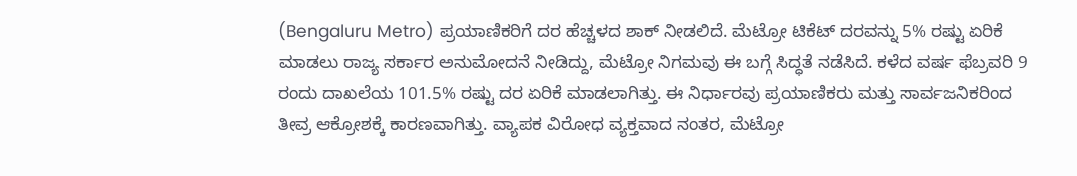(Bengaluru Metro) ಪ್ರಯಾಣಿಕರಿಗೆ ದರ ಹೆಚ್ಚಳದ ಶಾಕ್ ನೀಡಲಿದೆ. ಮೆಟ್ರೋ ಟಿಕೆಟ್ ದರವನ್ನು 5% ರಷ್ಟು ಏರಿಕೆ ಮಾಡಲು ರಾಜ್ಯ ಸರ್ಕಾರ ಅನುಮೋದನೆ ನೀಡಿದ್ದು, ಮೆಟ್ರೋ ನಿಗಮವು ಈ ಬಗ್ಗೆ ಸಿದ್ಧತೆ ನಡೆಸಿದೆ. ಕಳೆದ ವರ್ಷ ಫೆಬ್ರವರಿ 9 ರಂದು ದಾಖಲೆಯ 101.5% ರಷ್ಟು ದರ ಏರಿಕೆ ಮಾಡಲಾಗಿತ್ತು. ಈ ನಿರ್ಧಾರವು ಪ್ರಯಾಣಿಕರು ಮತ್ತು ಸಾರ್ವಜನಿಕರಿಂದ ತೀವ್ರ ಆಕ್ರೋಶಕ್ಕೆ ಕಾರಣವಾಗಿತ್ತು. ವ್ಯಾಪಕ ವಿರೋಧ ವ್ಯಕ್ತವಾದ ನಂತರ, ಮೆಟ್ರೋ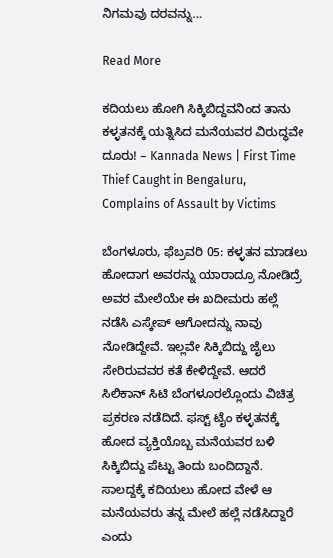ನಿಗಮವು ದರವನ್ನು…

Read More

ಕದಿಯಲು ಹೋಗಿ ಸಿಕ್ಕಿಬಿದ್ದವನಿಂದ ತಾನು ಕಳ್ಳತನಕ್ಕೆ ಯತ್ನಿಸಿದ ಮನೆಯವರ ವಿರುದ್ಧವೇ ದೂರು! – Kannada News | First Time Thief Caught in Bengaluru, Complains of Assault by Victims

ಬೆಂಗಳೂರು, ಫೆಬ್ರವರಿ 05: ಕಳ್ಳತನ ಮಾಡಲು ಹೋದಾಗ ಅವರನ್ನು ಯಾರಾದ್ರೂ ನೋಡಿದ್ರೆ ಅವರ ಮೇಲೆಯೇ ಈ ಖದೀಮರು ಹಲ್ಲೆ ನಡೆಸಿ ಎಸ್ಕೇಪ್ ಆಗೋದನ್ನು ನಾವು ನೋಡಿದ್ದೇವೆ. ಇಲ್ಲವೇ ಸಿಕ್ಕಿಬಿದ್ದು ಜೈಲು ಸೇರಿರುವವರ ಕತೆ ಕೇಳಿದ್ದೇವೆ. ಆದರೆ ಸಿಲಿಕಾನ್ ಸಿಟಿ ಬೆಂಗಳೂರಲ್ಲೊಂದು ವಿಚಿತ್ರ ಪ್ರಕರಣ ನಡೆದಿದೆ. ಫಸ್ಟ್ ಟೈಂ ಕಳ್ಳತನಕ್ಕೆ ಹೋದ ವ್ಯಕ್ತಿಯೊಬ್ಬ ಮನೆಯವರ ಬಳಿ ಸಿಕ್ಕಿಬಿದ್ದು ಪೆಟ್ಟು ತಿಂದು ಬಂದಿದ್ದಾನೆ. ಸಾಲದ್ದಕ್ಕೆ ಕದಿಯಲು ಹೋದ ವೇಳೆ ಆ ಮನೆಯವರು ತನ್ನ ಮೇಲೆ ಹಲ್ಲೆ ನಡೆಸಿದ್ದಾರೆ ಎಂದು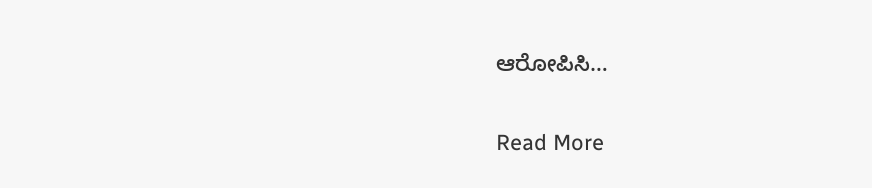ಆರೋಪಿಸಿ…

Read More